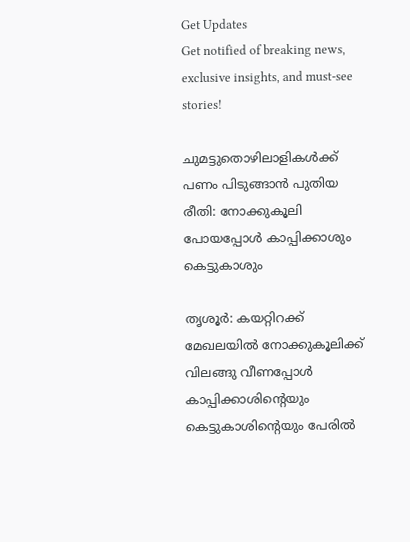Get Updates
Get notified of breaking news, exclusive insights, and must-see stories!

ചുമട്ടുതൊഴിലാളികള്‍ക്ക് പണം പിടുങ്ങാന്‍ പുതിയ രീതി: നോക്കുകൂലി പോയപ്പോള്‍ കാപ്പിക്കാശും കെട്ടുകാശും

തൃശൂര്‍: കയറ്റിറക്ക് മേഖലയില്‍ നോക്കുകൂലിക്ക് വിലങ്ങു വീണപ്പോള്‍ കാപ്പിക്കാശിന്റെയും കെട്ടുകാശിന്റെയും പേരില്‍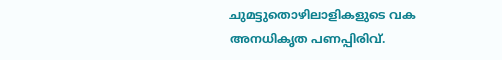ചുമട്ടുതൊഴിലാളികളുടെ വക അനധികൃത പണപ്പിരിവ്.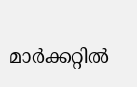മാര്‍ക്കറ്റില്‍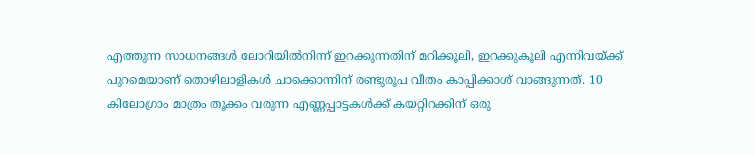എത്തുന്ന സാധനങ്ങള്‍ ലോറിയില്‍നിന്ന് ഇറക്കുന്നതിന് മറിക്കൂലി, ഇറക്കുകൂലി എന്നിവയ്ക്ക് പുറമെയാണ് തൊഴിലാളികള്‍ ചാക്കൊന്നിന് രണ്ടുരൂപ വീതം കാപ്പിക്കാശ് വാങ്ങുന്നത്. 10 കിലോഗ്രാം മാത്രം തൂക്കം വരുന്ന എണ്ണപ്പാട്ടകള്‍ക്ക് കയറ്റിറക്കിന് ഒരു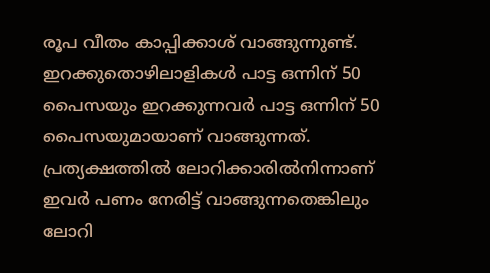രൂപ വീതം കാപ്പിക്കാശ് വാങ്ങുന്നുണ്ട്. ഇറക്കുതൊഴിലാളികള്‍ പാട്ട ഒന്നിന് 50 പൈസയും ഇറക്കുന്നവര്‍ പാട്ട ഒന്നിന് 50 പൈസയുമായാണ് വാങ്ങുന്നത്. പ്രത്യക്ഷത്തില്‍ ലോറിക്കാരില്‍നിന്നാണ് ഇവര്‍ പണം നേരിട്ട് വാങ്ങുന്നതെങ്കിലും ലോറി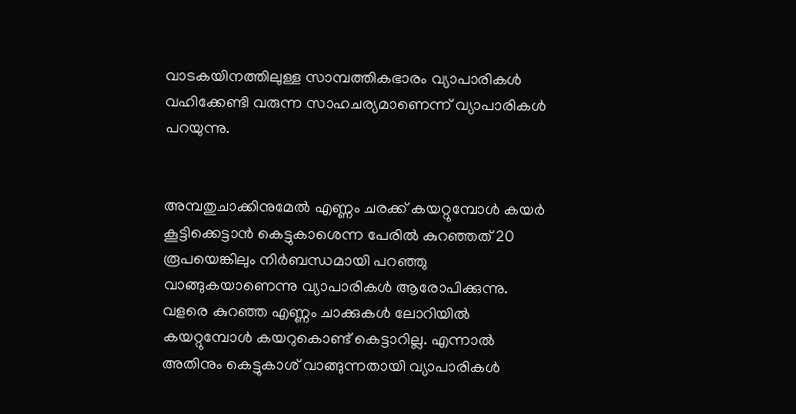വാടകയിനത്തിലുള്ള സാമ്പത്തികഭാരം വ്യാപാരികള്‍ വഹിക്കേണ്ടി വരുന്ന സാഹചര്യമാണെന്ന് വ്യാപാരികള്‍ പറയുന്നു.


അമ്പതുചാക്കിനുമേല്‍ എണ്ണം ചരക്ക് കയറ്റുമ്പോള്‍ കയര്‍ കൂട്ടിക്കെട്ടാന്‍ കെട്ടുകാശെന്ന പേരില്‍ കുറഞ്ഞത് 20 രൂപയെങ്കിലും നിര്‍ബന്ധമായി പറഞ്ഞു വാങ്ങുകയാണെന്നു വ്യാപാരികള്‍ ആരോപിക്കുന്നു. വളരെ കുറഞ്ഞ എണ്ണം ചാക്കുകള്‍ ലോറിയില്‍ കയറ്റുമ്പോള്‍ കയറുകൊണ്ട് കെട്ടാറില്ല. എന്നാല്‍ അതിനും കെട്ടുകാശ് വാങ്ങുന്നതായി വ്യാപാരികള്‍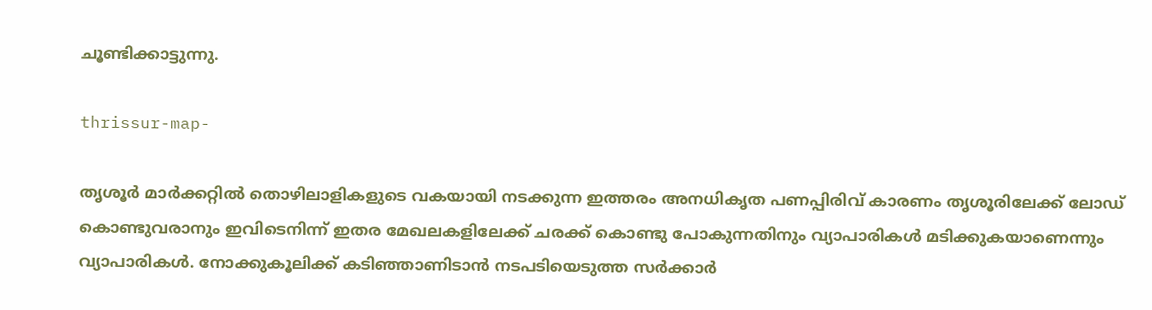ചൂണ്ടിക്കാട്ടുന്നു.

thrissur-map-

തൃശൂര്‍ മാര്‍ക്കറ്റില്‍ തൊഴിലാളികളുടെ വകയായി നടക്കുന്ന ഇത്തരം അനധികൃത പണപ്പിരിവ് കാരണം തൃശൂരിലേക്ക് ലോഡ് കൊണ്ടുവരാനും ഇവിടെനിന്ന് ഇതര മേഖലകളിലേക്ക് ചരക്ക് കൊണ്ടു പോകുന്നതിനും വ്യാപാരികള്‍ മടിക്കുകയാണെന്നും വ്യാപാരികള്‍. നോക്കുകൂലിക്ക് കടിഞ്ഞാണിടാന്‍ നടപടിയെടുത്ത സര്‍ക്കാര്‍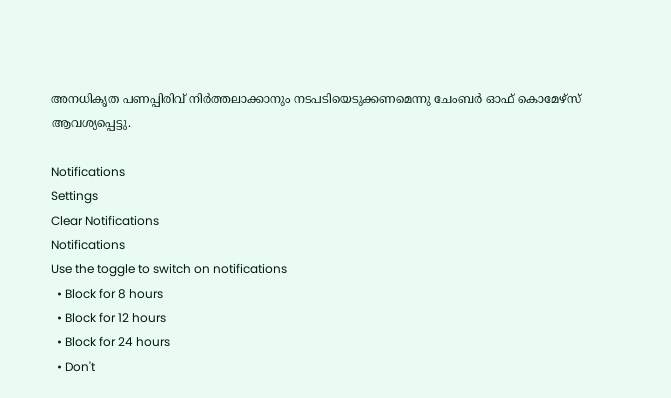അനധികൃത പണപ്പിരിവ് നിര്‍ത്തലാക്കാനും നടപടിയെടുക്കണമെന്നു ചേംബര്‍ ഓഫ് കൊമേഴ്‌സ് ആവശ്യപ്പെട്ടു.

Notifications
Settings
Clear Notifications
Notifications
Use the toggle to switch on notifications
  • Block for 8 hours
  • Block for 12 hours
  • Block for 24 hours
  • Don't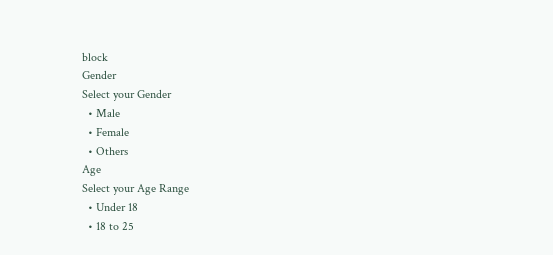block
Gender
Select your Gender
  • Male
  • Female
  • Others
Age
Select your Age Range
  • Under 18
  • 18 to 25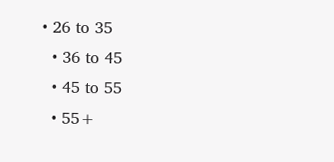• 26 to 35
  • 36 to 45
  • 45 to 55
  • 55+